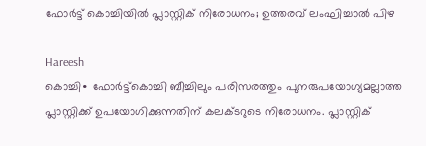ഫോർട്ട് കൊച്ചിയിൽ പ്ലാസ്റ്റിക് നിരോധനം; ഉത്തരവ് ലംഘിച്ചാൽ പിഴ

Hareesh
കൊച്ചി∙ ഫോർട്ട്കൊച്ചി ബീച്ചിലും പരിസരത്തും പുനരുപയോഗ്യമല്ലാത്ത പ്ലാസ്റ്റിക്ക് ഉപയോഗിക്കുന്നതിന് കലക്ടറുടെ നിരോധനം. പ്ലാസ്റ്റിക്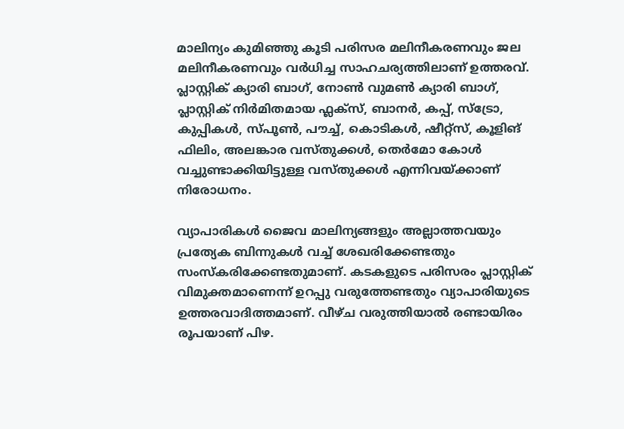മാലിന്യം കുമിഞ്ഞു കൂടി പരിസര മലിനീകരണവും ജല മലിനീകരണവും വർധിച്ച സാഹചര്യത്തിലാണ് ഉത്തരവ്. പ്ലാസ്റ്റിക് ക്യാരി ബാഗ്, നോൺ വുമൺ ക്യാരി ബാഗ്, പ്ലാസ്റ്റിക് നിർമിതമായ ഫ്ലക്സ്, ബാനർ, കപ്പ്, സ്ട്രോ, കുപ്പികൾ, സ്പൂൺ, പൗച്ച്, കൊടികൾ, ഷീറ്റ്സ്, കൂളിങ് ഫിലിം, അലങ്കാര വസ്തുക്കൾ, തെർമോ കോൾ വച്ചുണ്ടാക്കിയിട്ടുള്ള വസ്തുക്കൾ എന്നിവയ്ക്കാണ് നിരോധനം.

വ്യാപാരികൾ ജൈവ മാലിന്യങ്ങളും അല്ലാത്തവയും പ്രത്യേക ബിന്നുകൾ വച്ച് ശേഖരിക്കേണ്ടതും സംസ്കരിക്കേണ്ടതുമാണ്. കടകളുടെ പരിസരം പ്ലാസ്റ്റിക് വിമുക്തമാണെന്ന് ഉറപ്പു വരുത്തേണ്ടതും വ്യാപാരിയുടെ ഉത്തരവാദിത്തമാണ്. വീഴ്ച വരുത്തിയാൽ രണ്ടായിരം രൂപയാണ് പിഴ.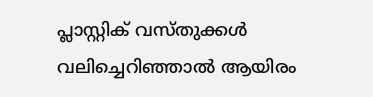പ്ലാസ്റ്റിക് വസ്തുക്കൾ വലിച്ചെറിഞ്ഞാൽ ആയിരം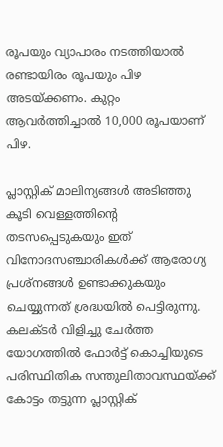രൂപയും വ്യാപാരം നടത്തിയാൽ രണ്ടായിരം രൂപയും പിഴ അടയ്ക്കണം. കുറ്റം ആവർത്തിച്ചാൽ 10,000 രൂപയാണ് പിഴ.

പ്ലാസ്റ്റിക് മാലിന്യങ്ങൾ അടിഞ്ഞു കൂടി വെള്ളത്തിന്റെ തടസപ്പെടുകയും ഇത് വിനോദസഞ്ചാരികൾക്ക് ആരോഗ്യ പ്രശ്നങ്ങൾ ഉണ്ടാക്കുകയും ചെയ്യുന്നത് ശ്രദ്ധയിൽ പെട്ടിരുന്നു. കലക്ടർ വിളിച്ചു ചേർത്ത യോഗത്തിൽ ഫോർട്ട് കൊച്ചിയുടെ പരിസ്ഥിതിക സന്തുലിതാവസ്ഥയ്ക്ക് കോട്ടം തട്ടുന്ന പ്ലാസ്റ്റിക്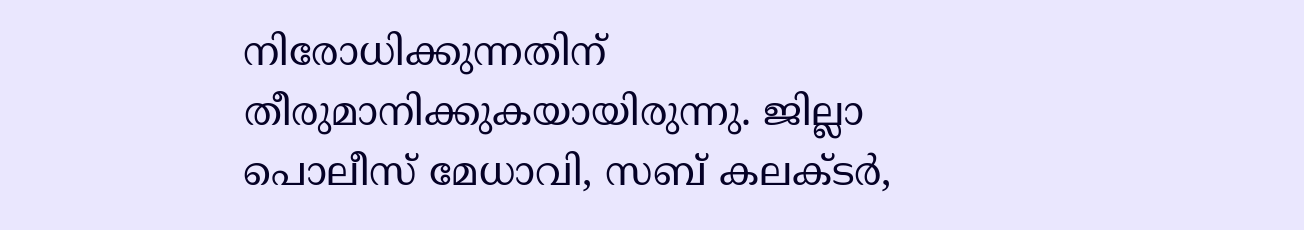നിരോധിക്കുന്നതിന് തീരുമാനിക്കുകയായിരുന്നു. ജില്ലാ പൊലീസ് മേധാവി, സബ് കലക്ടര്‍,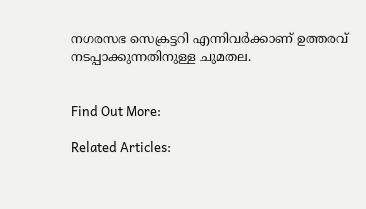നഗരസഭ സെക്രട്ടറി എന്നിവര്‍ക്കാണ് ഉത്തരവ് നടപ്പാക്കുന്നതിനുള്ള ചുമതല.


Find Out More:

Related Articles: